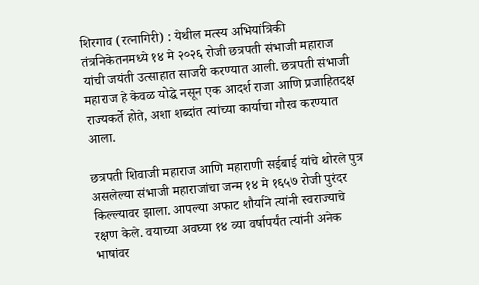शिरगाव (रत्नागिरी) : येथील मत्स्य अभियांत्रिकी तंत्रनिकेतनमध्ये १४ मे २०२६ रोजी छत्रपती संभाजी महाराज यांची जयंती उत्साहात साजरी करण्यात आली. छत्रपती संभाजी महाराज हे केवळ योद्धे नसून एक आदर्श राजा आणि प्रजाहितदक्ष राज्यकर्ते होते, अशा शब्दांत त्यांच्या कार्याचा गौरव करण्यात आला.

छत्रपती शिवाजी महाराज आणि महाराणी सईबाई यांचे थोरले पुत्र असलेल्या संभाजी महाराजांचा जन्म १४ मे १६५७ रोजी पुरंदर किल्ल्यावर झाला. आपल्या अफाट शौर्याने त्यांनी स्वराज्याचे रक्षण केले. वयाच्या अवघ्या १४ व्या वर्षापर्यंत त्यांनी अनेक भाषांवर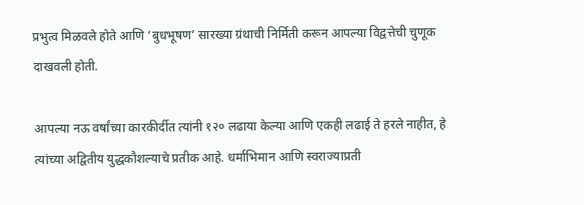प्रभुत्व मिळवले होते आणि ‘बुधभूषण’ सारख्या ग्रंथाची निर्मिती करून आपल्या विद्वत्तेची चुणूक दाखवली होती.

आपल्या नऊ वर्षांच्या कारकीर्दीत त्यांनी १२० लढाया केल्या आणि एकही लढाई ते हरले नाहीत, हे त्यांच्या अद्वितीय युद्धकौशल्याचे प्रतीक आहे. धर्माभिमान आणि स्वराज्याप्रती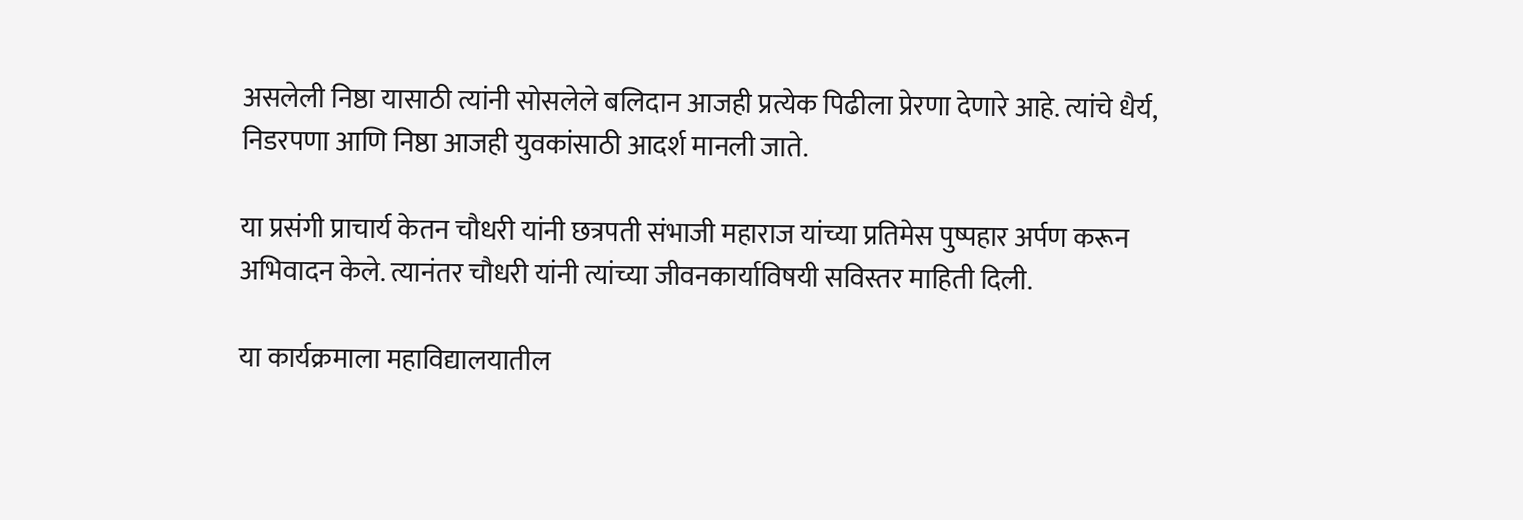असलेली निष्ठा यासाठी त्यांनी सोसलेले बलिदान आजही प्रत्येक पिढीला प्रेरणा देणारे आहे. त्यांचे धैर्य, निडरपणा आणि निष्ठा आजही युवकांसाठी आदर्श मानली जाते.

या प्रसंगी प्राचार्य केतन चौधरी यांनी छत्रपती संभाजी महाराज यांच्या प्रतिमेस पुष्पहार अर्पण करून अभिवादन केले. त्यानंतर चौधरी यांनी त्यांच्या जीवनकार्याविषयी सविस्तर माहिती दिली.

या कार्यक्रमाला महाविद्यालयातील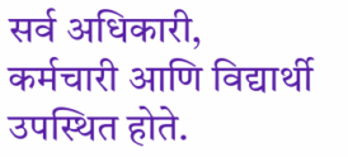सर्व अधिकारी, कर्मचारी आणि विद्यार्थी उपस्थित होते.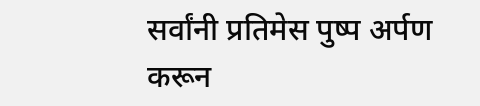सर्वांनी प्रतिमेस पुष्प अर्पण करून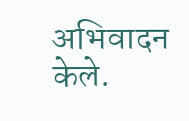अभिवादन केले.